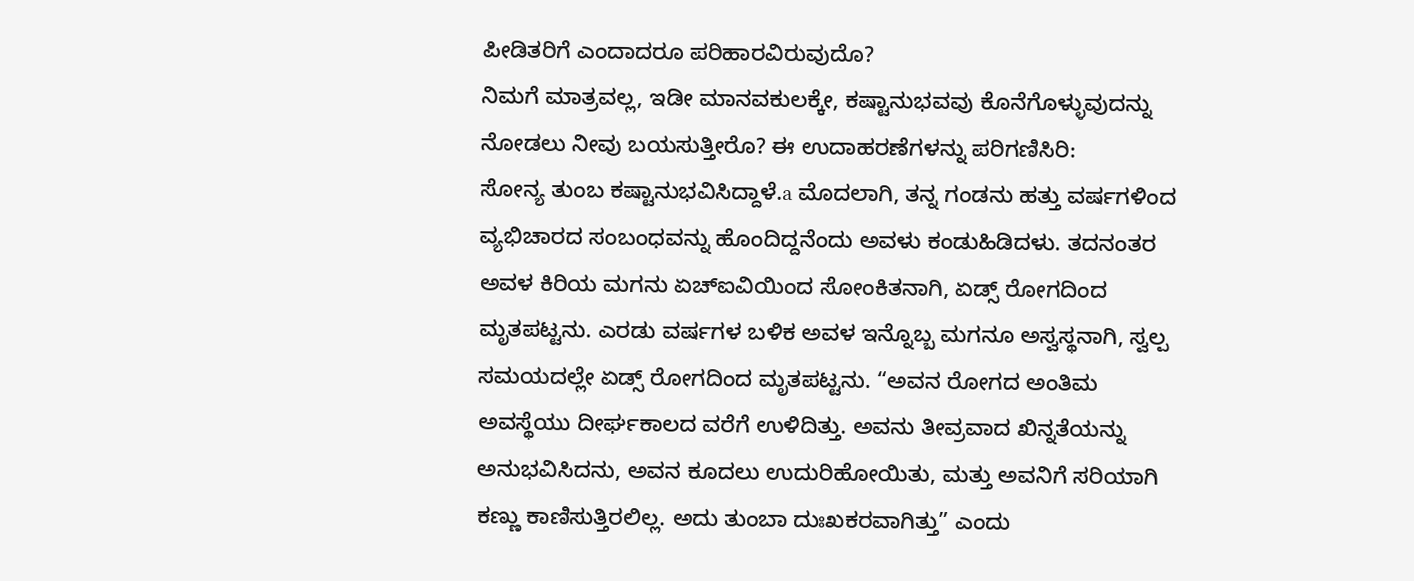ಪೀಡಿತರಿಗೆ ಎಂದಾದರೂ ಪರಿಹಾರವಿರುವುದೊ?
ನಿಮಗೆ ಮಾತ್ರವಲ್ಲ, ಇಡೀ ಮಾನವಕುಲಕ್ಕೇ, ಕಷ್ಟಾನುಭವವು ಕೊನೆಗೊಳ್ಳುವುದನ್ನು ನೋಡಲು ನೀವು ಬಯಸುತ್ತೀರೊ? ಈ ಉದಾಹರಣೆಗಳನ್ನು ಪರಿಗಣಿಸಿರಿ:
ಸೋನ್ಯ ತುಂಬ ಕಷ್ಟಾನುಭವಿಸಿದ್ದಾಳೆ.a ಮೊದಲಾಗಿ, ತನ್ನ ಗಂಡನು ಹತ್ತು ವರ್ಷಗಳಿಂದ ವ್ಯಭಿಚಾರದ ಸಂಬಂಧವನ್ನು ಹೊಂದಿದ್ದನೆಂದು ಅವಳು ಕಂಡುಹಿಡಿದಳು. ತದನಂತರ ಅವಳ ಕಿರಿಯ ಮಗನು ಏಚ್ಐವಿಯಿಂದ ಸೋಂಕಿತನಾಗಿ, ಏಡ್ಸ್ ರೋಗದಿಂದ ಮೃತಪಟ್ಟನು. ಎರಡು ವರ್ಷಗಳ ಬಳಿಕ ಅವಳ ಇನ್ನೊಬ್ಬ ಮಗನೂ ಅಸ್ವಸ್ಥನಾಗಿ, ಸ್ವಲ್ಪ ಸಮಯದಲ್ಲೇ ಏಡ್ಸ್ ರೋಗದಿಂದ ಮೃತಪಟ್ಟನು. “ಅವನ ರೋಗದ ಅಂತಿಮ ಅವಸ್ಥೆಯು ದೀರ್ಘಕಾಲದ ವರೆಗೆ ಉಳಿದಿತ್ತು. ಅವನು ತೀವ್ರವಾದ ಖಿನ್ನತೆಯನ್ನು ಅನುಭವಿಸಿದನು, ಅವನ ಕೂದಲು ಉದುರಿಹೋಯಿತು, ಮತ್ತು ಅವನಿಗೆ ಸರಿಯಾಗಿ ಕಣ್ಣು ಕಾಣಿಸುತ್ತಿರಲಿಲ್ಲ. ಅದು ತುಂಬಾ ದುಃಖಕರವಾಗಿತ್ತು” ಎಂದು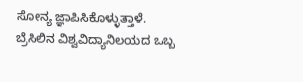ಸೋನ್ಯ ಜ್ಞಾಪಿಸಿಕೊಳ್ಳುತ್ತಾಳೆ.
ಬ್ರೆಸಿಲಿನ ವಿಶ್ವವಿದ್ಯಾನಿಲಯದ ಒಬ್ಬ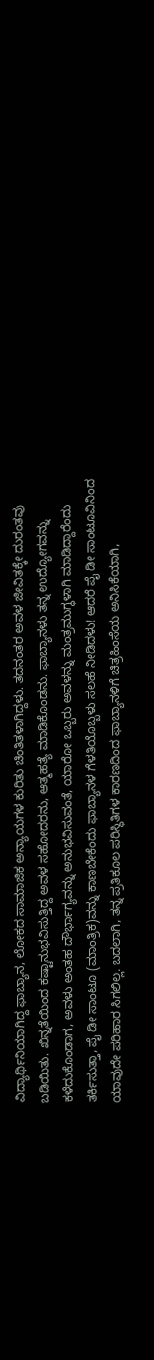ವಿದ್ಯಾರ್ಥಿನಿಯಾಗಿದ್ದ ಫಾಬ್ಯಾನ, ಲೋಕದ ಸಾಮಾಜಿಕ ಅನ್ಯಾಯಗಳ ಕುರಿತು ಚಿಂತಿತಳಾಗಿದ್ದಳು. ತದನಂತರ ಅವಳ ಜೀವಿತಕ್ಕೇ ದುರಂತವು ಬಡಿಯಿತು. ಖಿನ್ನತೆಯಿಂದ ಕಷ್ಟಾನುಭವಿಸುತ್ತಿದ್ದ ಅವಳ ಸಹೋದರನು, ಆತ್ಮಹತ್ಯೆ ಮಾಡಿಕೊಂಡನು. ಫಾಬ್ಯಾನಳು ತನ್ನ ಉದ್ಯೋಗವನ್ನು ಕಳೆದುಕೊಂಡಾಗ, ಅವಳು ಅಂತಹ ದೌರ್ಭಾಗ್ಯವನ್ನು ಅನುಭವಿಸುವಂತೆ, ಯಾರೋ ಒಬ್ಬರು ಅವಳನ್ನು ಮಂತ್ರಮುಗ್ಧಳಾಗಿ ಮಾಡಿದ್ದಾರೆಂದು ತರ್ಕಿಸುತ್ತಾ, ಪೈ ಡೀ ಸಾಂಟೂ (ಮಾಂತ್ರಿಕ)ವನ್ನು ಕಾಣಬೇಕೆಂದು ಫಾಬ್ಯಾನಳ ಗೆಳತಿಯೊಬ್ಬಳು ಸಲಹೆ ನೀಡಿದಳು! ಆದರೆ ಪೈ ಡೀ ಸಾಂಟೂವಿನಿಂದ ಯಾವುದೇ ಪರಿಹಾರ ಸಿಗಲಿಲ್ಲ. ಬದಲಾಗಿ, ತನ್ನ ಪ್ರತಿಕೂಲ ಪರಿಸ್ಥಿತಿಗಳ ಕಾರಣದಿಂದ ಫಾಬ್ಯಾನಳಿಗೆ ಚಿತ್ರಹಿಂಸೆಯ ಅನಿಸಿಕೆಯಾಗಿ,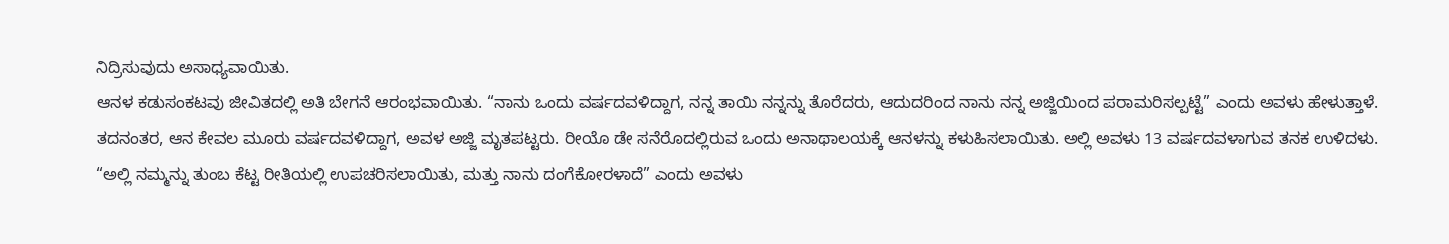ನಿದ್ರಿಸುವುದು ಅಸಾಧ್ಯವಾಯಿತು.
ಆನಳ ಕಡುಸಂಕಟವು ಜೀವಿತದಲ್ಲಿ ಅತಿ ಬೇಗನೆ ಆರಂಭವಾಯಿತು. “ನಾನು ಒಂದು ವರ್ಷದವಳಿದ್ದಾಗ, ನನ್ನ ತಾಯಿ ನನ್ನನ್ನು ತೊರೆದರು, ಆದುದರಿಂದ ನಾನು ನನ್ನ ಅಜ್ಜಿಯಿಂದ ಪರಾಮರಿಸಲ್ಪಟ್ಟೆ” ಎಂದು ಅವಳು ಹೇಳುತ್ತಾಳೆ. ತದನಂತರ, ಆನ ಕೇವಲ ಮೂರು ವರ್ಷದವಳಿದ್ದಾಗ, ಅವಳ ಅಜ್ಜಿ ಮೃತಪಟ್ಟರು. ರೀಯೊ ಡೇ ಸನೆರೊದಲ್ಲಿರುವ ಒಂದು ಅನಾಥಾಲಯಕ್ಕೆ ಆನಳನ್ನು ಕಳುಹಿಸಲಾಯಿತು. ಅಲ್ಲಿ ಅವಳು 13 ವರ್ಷದವಳಾಗುವ ತನಕ ಉಳಿದಳು. “ಅಲ್ಲಿ ನಮ್ಮನ್ನು ತುಂಬ ಕೆಟ್ಟ ರೀತಿಯಲ್ಲಿ ಉಪಚರಿಸಲಾಯಿತು, ಮತ್ತು ನಾನು ದಂಗೆಕೋರಳಾದೆ” ಎಂದು ಅವಳು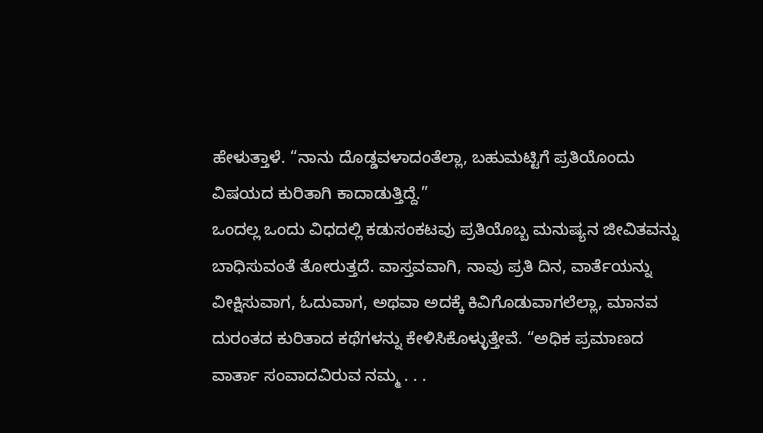ಹೇಳುತ್ತಾಳೆ. “ನಾನು ದೊಡ್ಡವಳಾದಂತೆಲ್ಲಾ, ಬಹುಮಟ್ಟಿಗೆ ಪ್ರತಿಯೊಂದು ವಿಷಯದ ಕುರಿತಾಗಿ ಕಾದಾಡುತ್ತಿದ್ದೆ.”
ಒಂದಲ್ಲ ಒಂದು ವಿಧದಲ್ಲಿ ಕಡುಸಂಕಟವು ಪ್ರತಿಯೊಬ್ಬ ಮನುಷ್ಯನ ಜೀವಿತವನ್ನು ಬಾಧಿಸುವಂತೆ ತೋರುತ್ತದೆ. ವಾಸ್ತವವಾಗಿ, ನಾವು ಪ್ರತಿ ದಿನ, ವಾರ್ತೆಯನ್ನು ವೀಕ್ಷಿಸುವಾಗ, ಓದುವಾಗ, ಅಥವಾ ಅದಕ್ಕೆ ಕಿವಿಗೊಡುವಾಗಲೆಲ್ಲಾ, ಮಾನವ ದುರಂತದ ಕುರಿತಾದ ಕಥೆಗಳನ್ನು ಕೇಳಿಸಿಕೊಳ್ಳುತ್ತೇವೆ. “ಅಧಿಕ ಪ್ರಮಾಣದ ವಾರ್ತಾ ಸಂವಾದವಿರುವ ನಮ್ಮ . . .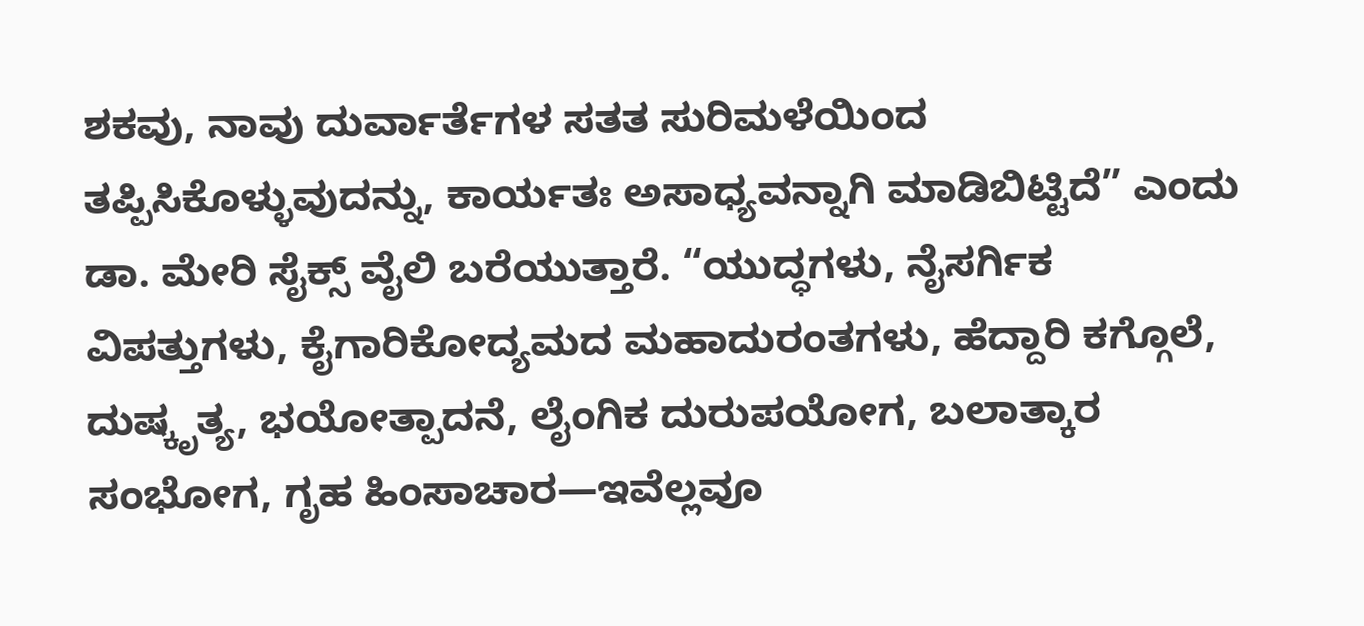ಶಕವು, ನಾವು ದುರ್ವಾರ್ತೆಗಳ ಸತತ ಸುರಿಮಳೆಯಿಂದ ತಪ್ಪಿಸಿಕೊಳ್ಳುವುದನ್ನು, ಕಾರ್ಯತಃ ಅಸಾಧ್ಯವನ್ನಾಗಿ ಮಾಡಿಬಿಟ್ಟಿದೆ” ಎಂದು ಡಾ. ಮೇರಿ ಸೈಕ್ಸ್ ವೈಲಿ ಬರೆಯುತ್ತಾರೆ. “ಯುದ್ಧಗಳು, ನೈಸರ್ಗಿಕ ವಿಪತ್ತುಗಳು, ಕೈಗಾರಿಕೋದ್ಯಮದ ಮಹಾದುರಂತಗಳು, ಹೆದ್ದಾರಿ ಕಗ್ಗೊಲೆ, ದುಷ್ಕೃತ್ಯ, ಭಯೋತ್ಪಾದನೆ, ಲೈಂಗಿಕ ದುರುಪಯೋಗ, ಬಲಾತ್ಕಾರ ಸಂಭೋಗ, ಗೃಹ ಹಿಂಸಾಚಾರ—ಇವೆಲ್ಲವೂ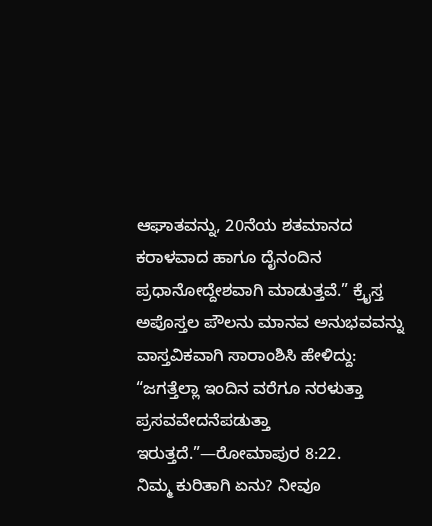ಆಘಾತವನ್ನು, 20ನೆಯ ಶತಮಾನದ ಕರಾಳವಾದ ಹಾಗೂ ದೈನಂದಿನ ಪ್ರಧಾನೋದ್ದೇಶವಾಗಿ ಮಾಡುತ್ತವೆ.” ಕ್ರೈಸ್ತ ಅಪೊಸ್ತಲ ಪೌಲನು ಮಾನವ ಅನುಭವವನ್ನು ವಾಸ್ತವಿಕವಾಗಿ ಸಾರಾಂಶಿಸಿ ಹೇಳಿದ್ದು: “ಜಗತ್ತೆಲ್ಲಾ ಇಂದಿನ ವರೆಗೂ ನರಳುತ್ತಾ ಪ್ರಸವವೇದನೆಪಡುತ್ತಾ ಇರುತ್ತದೆ.”—ರೋಮಾಪುರ 8:22.
ನಿಮ್ಮ ಕುರಿತಾಗಿ ಏನು? ನೀವೂ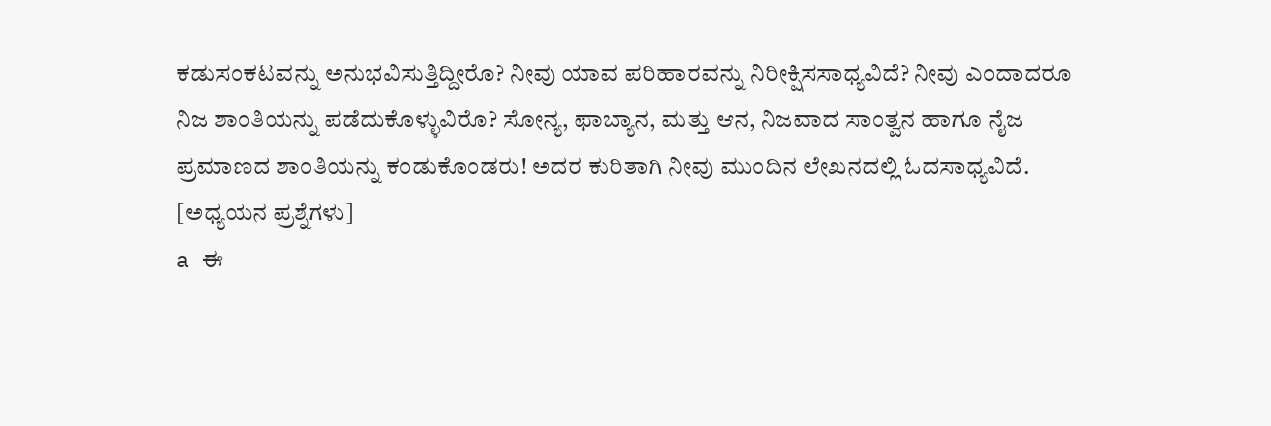ಕಡುಸಂಕಟವನ್ನು ಅನುಭವಿಸುತ್ತಿದ್ದೀರೊ? ನೀವು ಯಾವ ಪರಿಹಾರವನ್ನು ನಿರೀಕ್ಷಿಸಸಾಧ್ಯವಿದೆ? ನೀವು ಎಂದಾದರೂ ನಿಜ ಶಾಂತಿಯನ್ನು ಪಡೆದುಕೊಳ್ಳುವಿರೊ? ಸೋನ್ಯ, ಫಾಬ್ಯಾನ, ಮತ್ತು ಆನ, ನಿಜವಾದ ಸಾಂತ್ವನ ಹಾಗೂ ನೈಜ ಪ್ರಮಾಣದ ಶಾಂತಿಯನ್ನು ಕಂಡುಕೊಂಡರು! ಅದರ ಕುರಿತಾಗಿ ನೀವು ಮುಂದಿನ ಲೇಖನದಲ್ಲಿ ಓದಸಾಧ್ಯವಿದೆ.
[ಅಧ್ಯಯನ ಪ್ರಶ್ನೆಗಳು]
a ಈ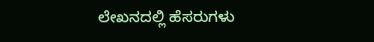ಲೇಖನದಲ್ಲಿ ಹೆಸರುಗಳು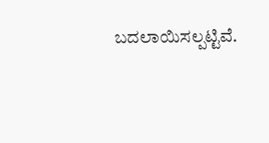ಬದಲಾಯಿಸಲ್ಪಟ್ಟಿವೆ.